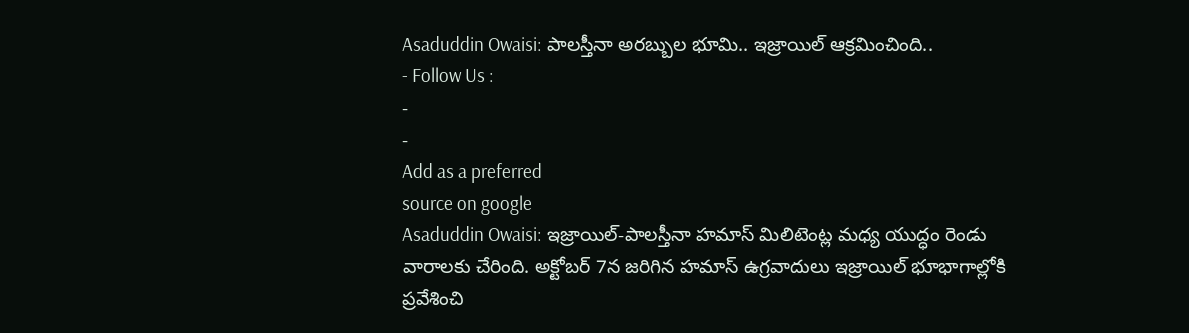Asaduddin Owaisi: పాలస్తీనా అరబ్బుల భూమి.. ఇజ్రాయిల్ ఆక్రమించింది..
- Follow Us :
-
-
Add as a preferred
source on google
Asaduddin Owaisi: ఇజ్రాయిల్-పాలస్తీనా హమాస్ మిలిటెంట్ల మధ్య యుద్ధం రెండు వారాలకు చేరింది. అక్టోబర్ 7న జరిగిన హమాస్ ఉగ్రవాదులు ఇజ్రాయిల్ భూభాగాల్లోకి ప్రవేశించి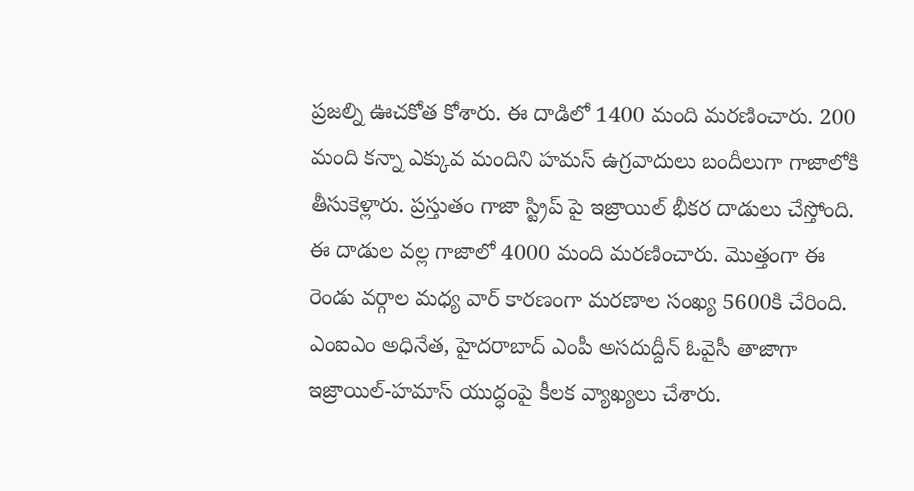ప్రజల్ని ఊచకోత కోశారు. ఈ దాడిలో 1400 మంది మరణించారు. 200 మంది కన్నా ఎక్కువ మందిని హమస్ ఉగ్రవాదులు బందీలుగా గాజాలోకి తీసుకెళ్లారు. ప్రస్తుతం గాజా స్ట్రిప్ పై ఇజ్రాయిల్ భీకర దాడులు చేస్తోంది. ఈ దాడుల వల్ల గాజాలో 4000 మంది మరణించారు. మొత్తంగా ఈ రెండు వర్గాల మధ్య వార్ కారణంగా మరణాల సంఖ్య 5600కి చేరింది.
ఎంఐఎం అధినేత, హైదరాబాద్ ఎంపీ అసదుద్దీన్ ఓవైసీ తాజాగా ఇజ్రాయిల్-హమాస్ యుద్ధంపై కీలక వ్యాఖ్యలు చేశారు.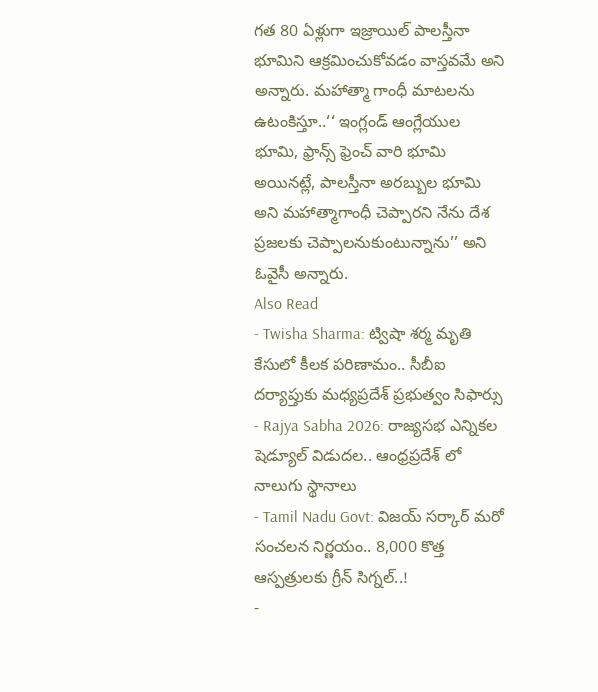గత 80 ఏళ్లుగా ఇజ్రాయిల్ పాలస్తీనా భూమిని ఆక్రమించుకోవడం వాస్తవమే అని అన్నారు. మహాత్మా గాంధీ మాటలను ఉటంకిస్తూ..‘‘ ఇంగ్లండ్ ఆంగ్లేయుల భూమి, ఫ్రాన్స్ ఫ్రెంచ్ వారి భూమి అయినట్లే, పాలస్తీనా అరబ్బుల భూమి అని మహాత్మాగాంధీ చెప్పారని నేను దేశ ప్రజలకు చెప్పాలనుకుంటున్నాను’’ అని ఓవైసీ అన్నారు.
Also Read
- Twisha Sharma: ట్విషా శర్మ మృతి కేసులో కీలక పరిణామం.. సీబీఐ దర్యాప్తుకు మధ్యప్రదేశ్ ప్రభుత్వం సిఫార్సు
- Rajya Sabha 2026: రాజ్యసభ ఎన్నికల షెడ్యూల్ విడుదల.. ఆంధ్రప్రదేశ్ లో నాలుగు స్థానాలు
- Tamil Nadu Govt: విజయ్ సర్కార్ మరో సంచలన నిర్ణయం.. 8,000 కొత్త ఆస్పత్రులకు గ్రీన్ సిగ్నల్..!
-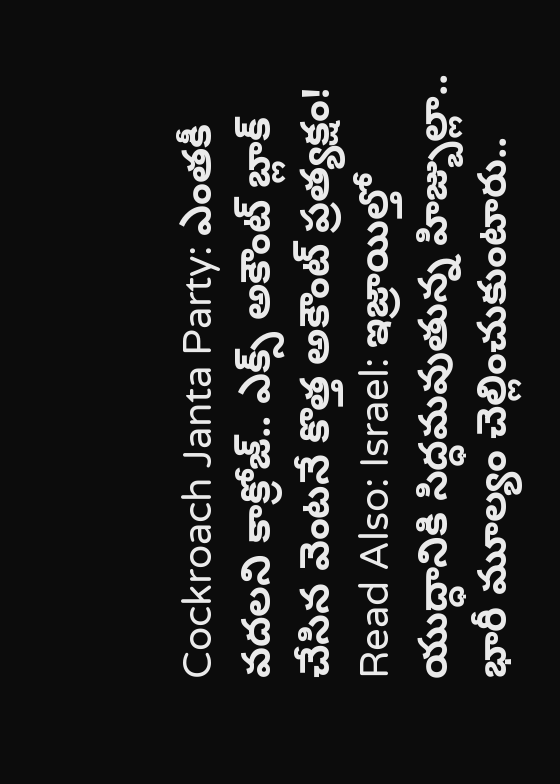Cockroach Janta Party: ఎంతకీ వదలని కాక్రోజ్.. ఎక్స్ అకౌంట్ బ్లాక్ చేసిన వెంటనే కొత్త అకౌంట్ ప్రత్యక్షం!
Read Also: Israel: ఇజ్రాయిల్తో యుద్ధానికి సిద్ధమవుతున్న హిజ్బుల్లా.. భారీ మూల్యం చెల్లించుకుంటారు..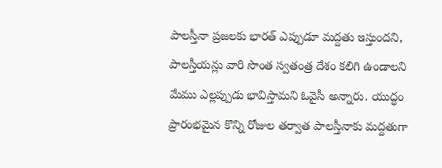పాలస్తీనా ప్రజలకు భారత్ ఎప్పుడూ మద్దతు ఇస్తుందని, పాలస్తీయన్లు వారి సొంత స్వతంత్ర దేశం కలిగి ఉండాలని మేము ఎల్లప్పుడు భావిస్తామని ఓవైసీ అన్నారు. యుద్ధం ప్రారంభమైన కొన్ని రోజుల తర్వాత పాలస్తీనాకు మద్దతుగా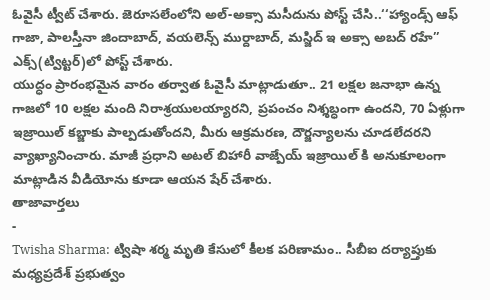ఓవైసీ ట్వీట్ చేశారు. జెరూసలేంలోని అల్-అక్సా మసీదును పోస్ట్ చేసి..‘‘హ్యాండ్స్ ఆఫ్ గాజా, పాలస్తీనా జిందాబాద్, వయలెన్స్ ముర్దాబాద్, మస్జిద్ ఇ అక్సా అబద్ రహే’’ ఎక్స్(ట్విట్టర్)లో పోస్ట్ చేశారు.
యుద్ధం ప్రారంభమైన వారం తర్వాత ఓవైసీ మాట్లాడుతూ.. 21 లక్షల జనాభా ఉన్న గాజలో 10 లక్షల మంది నిరాశ్రయులయ్యారని, ప్రపంచం నిశ్శబ్ధంగా ఉందని, 70 ఏళ్లుగా ఇజ్రాయిల్ కబ్జాకు పాల్పడుతోందని, మీరు ఆక్రమరణ, దౌర్జన్యాలను చూడలేదరని వ్యాఖ్యానించారు. మాజీ ప్రధాని అటల్ బిహారీ వాజ్పేయ్ ఇజ్రాయిల్ కి అనుకూలంగా మాట్లాడిన వీడియోను కూడా ఆయన షేర్ చేశారు.
తాజావార్తలు
-
Twisha Sharma: ట్విషా శర్మ మృతి కేసులో కీలక పరిణామం.. సీబీఐ దర్యాప్తుకు మధ్యప్రదేశ్ ప్రభుత్వం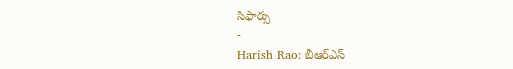సిఫార్సు
-
Harish Rao: బీఆర్ఎస్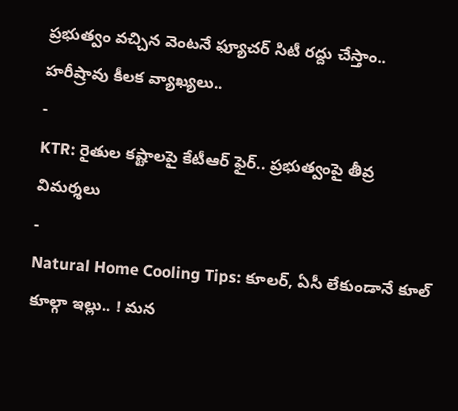ప్రభుత్వం వచ్చిన వెంటనే ఫ్యూచర్ సిటీ రద్దు చేస్తాం.. హరీష్రావు కీలక వ్యాఖ్యలు..
-
KTR: రైతుల కష్టాలపై కేటీఆర్ ఫైర్.. ప్రభుత్వంపై తీవ్ర విమర్శలు
-
Natural Home Cooling Tips: కూలర్, ఏసీ లేకుండానే కూల్ కూల్గా ఇల్లు.. ! మన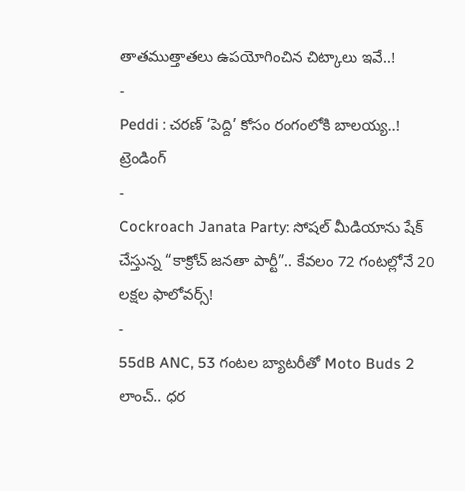తాతముత్తాతలు ఉపయోగించిన చిట్కాలు ఇవే..!
-
Peddi : చరణ్ ‘పెద్ది’ కోసం రంగంలోకి బాలయ్య..!
ట్రెండింగ్
-
Cockroach Janata Party: సోషల్ మీడియాను షేక్ చేస్తున్న “కాక్రోచ్ జనతా పార్టీ”.. కేవలం 72 గంటల్లోనే 20 లక్షల ఫాలోవర్స్!
-
55dB ANC, 53 గంటల బ్యాటరీతో Moto Buds 2 లాంచ్.. ధర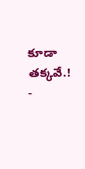కూడా తక్కవే.!
-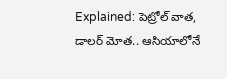Explained: పెట్రోల్ వాత, డాలర్ మోత.. ఆసియాలోనే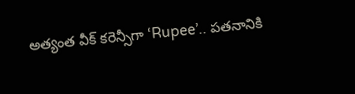అత్యంత వీక్ కరెన్సీగా ‘Rupee’.. పతనానికి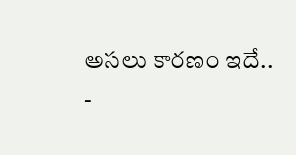అసలు కారణం ఇదే..
-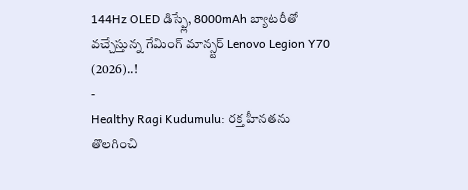144Hz OLED డిస్ప్లే, 8000mAh బ్యాటరీతో వచ్చేస్తున్న గేమింగ్ మాన్స్టర్ Lenovo Legion Y70 (2026)..!
-
Healthy Ragi Kudumulu: రక్త హీనతను తొలగించి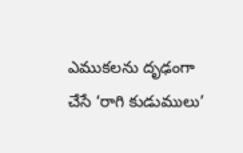ఎముకలను దృఢంగా చేసే ‘రాగి కుడుములు’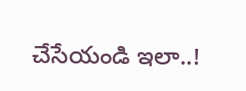చేసేయండి ఇలా..!